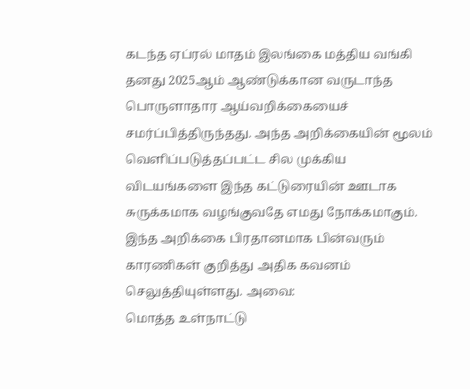கடந்த ஏப்ரல் மாதம் இலங்கை மத்திய வங்கி தனது 2025ஆம் ஆண்டுக்கான வருடாந்த பொருளாதார ஆய்வறிக்கையைச் சமர்ப்பித்திருந்தது. அந்த அறிக்கையின் மூலம் வெளிப்படுத்தப்பட்ட சில முக்கிய விடயங்களை இந்த கட்டுரையின் ஊடாக சுருக்கமாக வழங்குவதே எமது நோக்கமாகும். இந்த அறிக்கை பிரதானமாக பின்வரும் காரணிகள் குறித்து அதிக கவனம் செலுத்தியுள்ளது. அவை:
மொத்த உள்நாட்டு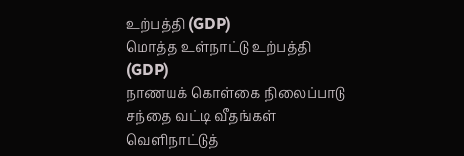உற்பத்தி (GDP)
மொத்த உள்நாட்டு உற்பத்தி (GDP)
நாணயக் கொள்கை நிலைப்பாடு
சந்தை வட்டி வீதங்கள்
வெளிநாட்டுத்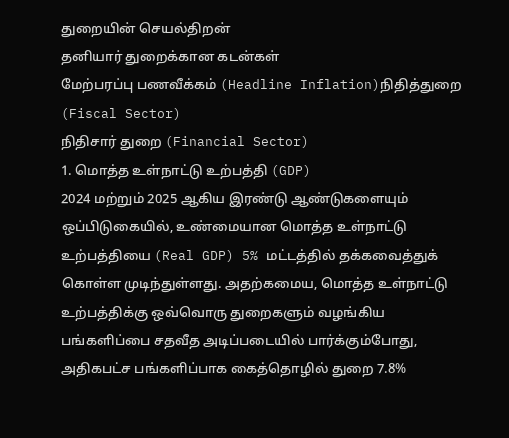துறையின் செயல்திறன்
தனியார் துறைக்கான கடன்கள்
மேற்பரப்பு பணவீக்கம் (Headline Inflation)நிதித்துறை (Fiscal Sector)
நிதிசார் துறை (Financial Sector)
1. மொத்த உள்நாட்டு உற்பத்தி (GDP)
2024 மற்றும் 2025 ஆகிய இரண்டு ஆண்டுகளையும் ஒப்பிடுகையில், உண்மையான மொத்த உள்நாட்டு உற்பத்தியை (Real GDP) 5% மட்டத்தில் தக்கவைத்துக் கொள்ள முடிந்துள்ளது. அதற்கமைய, மொத்த உள்நாட்டு உற்பத்திக்கு ஒவ்வொரு துறைகளும் வழங்கிய பங்களிப்பை சதவீத அடிப்படையில் பார்க்கும்போது, அதிகபட்ச பங்களிப்பாக கைத்தொழில் துறை 7.8%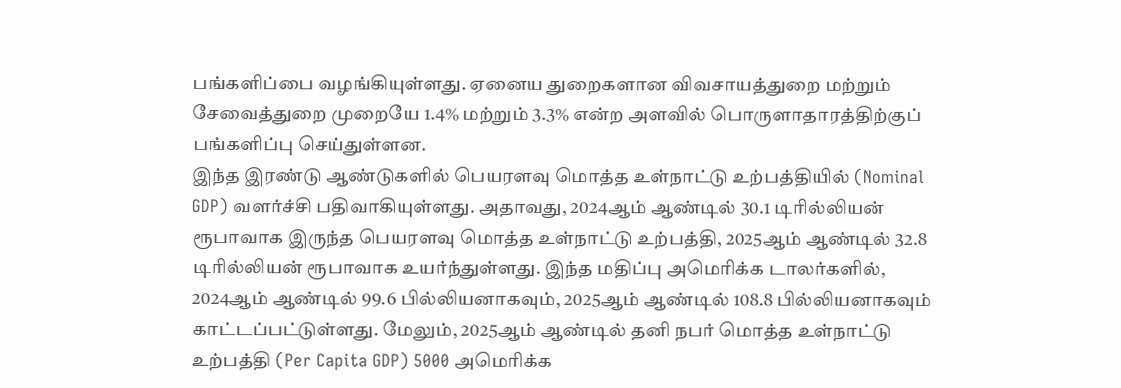பங்களிப்பை வழங்கியுள்ளது. ஏனைய துறைகளான விவசாயத்துறை மற்றும் சேவைத்துறை முறையே 1.4% மற்றும் 3.3% என்ற அளவில் பொருளாதாரத்திற்குப் பங்களிப்பு செய்துள்ளன.
இந்த இரண்டு ஆண்டுகளில் பெயரளவு மொத்த உள்நாட்டு உற்பத்தியில் (Nominal GDP) வளர்ச்சி பதிவாகியுள்ளது. அதாவது, 2024ஆம் ஆண்டில் 30.1 டிரில்லியன் ரூபாவாக இருந்த பெயரளவு மொத்த உள்நாட்டு உற்பத்தி, 2025ஆம் ஆண்டில் 32.8 டிரில்லியன் ரூபாவாக உயர்ந்துள்ளது. இந்த மதிப்பு அமெரிக்க டாலர்களில், 2024ஆம் ஆண்டில் 99.6 பில்லியனாகவும், 2025ஆம் ஆண்டில் 108.8 பில்லியனாகவும் காட்டப்பட்டுள்ளது. மேலும், 2025ஆம் ஆண்டில் தனி நபர் மொத்த உள்நாட்டு உற்பத்தி (Per Capita GDP) 5000 அமெரிக்க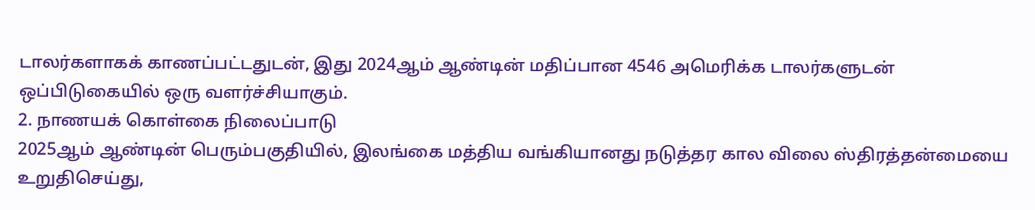டாலர்களாகக் காணப்பட்டதுடன், இது 2024ஆம் ஆண்டின் மதிப்பான 4546 அமெரிக்க டாலர்களுடன் ஒப்பிடுகையில் ஒரு வளர்ச்சியாகும்.
2. நாணயக் கொள்கை நிலைப்பாடு
2025ஆம் ஆண்டின் பெரும்பகுதியில், இலங்கை மத்திய வங்கியானது நடுத்தர கால விலை ஸ்திரத்தன்மையை உறுதிசெய்து,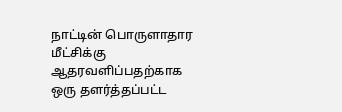நாட்டின் பொருளாதார மீட்சிக்கு ஆதரவளிப்பதற்காக ஒரு தளர்த்தப்பட்ட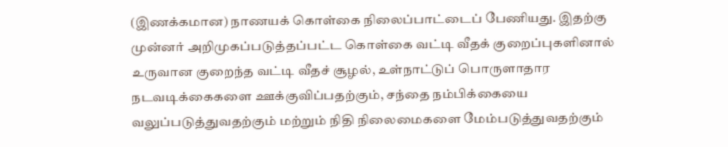(இணக்கமான) நாணயக் கொள்கை நிலைப்பாட்டைப் பேணியது. இதற்கு முன்னர் அறிமுகப்படுத்தப்பட்ட கொள்கை வட்டி வீதக் குறைப்புகளினால் உருவான குறைந்த வட்டி வீதச் சூழல், உள்நாட்டுப் பொருளாதார நடவடிக்கைகளை ஊக்குவிப்பதற்கும், சந்தை நம்பிக்கையை வலுப்படுத்துவதற்கும் மற்றும் நிதி நிலைமைகளை மேம்படுத்துவதற்கும்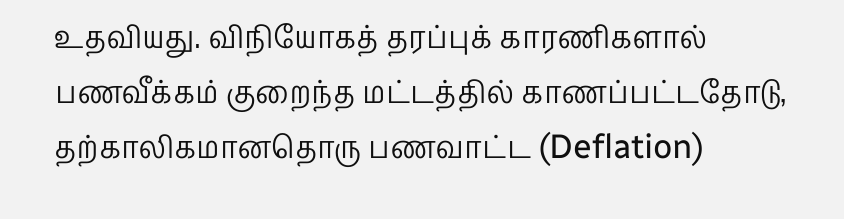உதவியது. விநியோகத் தரப்புக் காரணிகளால் பணவீக்கம் குறைந்த மட்டத்தில் காணப்பட்டதோடு, தற்காலிகமானதொரு பணவாட்ட (Deflation)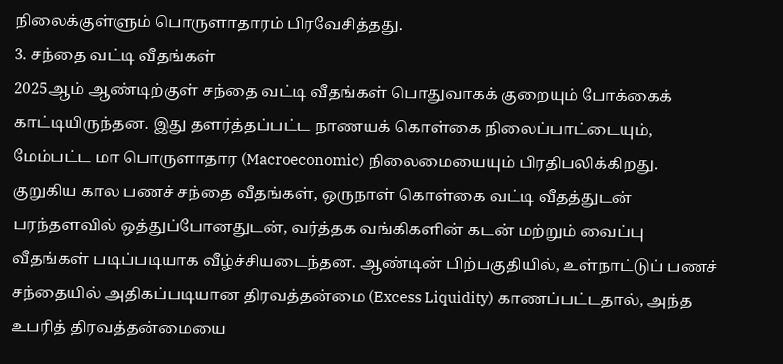நிலைக்குள்ளும் பொருளாதாரம் பிரவேசித்தது.
3. சந்தை வட்டி வீதங்கள்
2025ஆம் ஆண்டிற்குள் சந்தை வட்டி வீதங்கள் பொதுவாகக் குறையும் போக்கைக் காட்டியிருந்தன. இது தளர்த்தப்பட்ட நாணயக் கொள்கை நிலைப்பாட்டையும், மேம்பட்ட மா பொருளாதார (Macroeconomic) நிலைமையையும் பிரதிபலிக்கிறது. குறுகிய கால பணச் சந்தை வீதங்கள், ஒருநாள் கொள்கை வட்டி வீதத்துடன் பரந்தளவில் ஒத்துப்போனதுடன், வர்த்தக வங்கிகளின் கடன் மற்றும் வைப்பு வீதங்கள் படிப்படியாக வீழ்ச்சியடைந்தன. ஆண்டின் பிற்பகுதியில், உள்நாட்டுப் பணச் சந்தையில் அதிகப்படியான திரவத்தன்மை (Excess Liquidity) காணப்பட்டதால், அந்த உபரித் திரவத்தன்மையை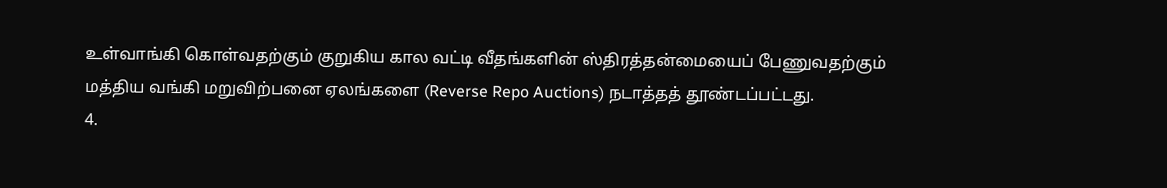உள்வாங்கி கொள்வதற்கும் குறுகிய கால வட்டி வீதங்களின் ஸ்திரத்தன்மையைப் பேணுவதற்கும் மத்திய வங்கி மறுவிற்பனை ஏலங்களை (Reverse Repo Auctions) நடாத்தத் தூண்டப்பட்டது.
4.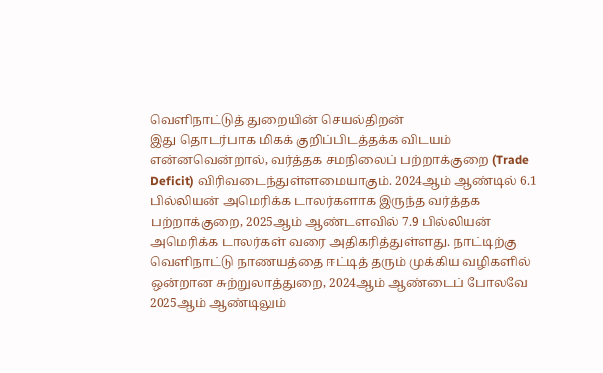வெளிநாட்டுத் துறையின் செயல்திறன்
இது தொடர்பாக மிகக் குறிப்பிடத்தக்க விடயம் என்னவென்றால், வர்த்தக சமநிலைப் பற்றாக்குறை (Trade Deficit) விரிவடைந்துள்ளமையாகும். 2024ஆம் ஆண்டில் 6.1 பில்லியன் அமெரிக்க டாலர்களாக இருந்த வர்த்தக பற்றாக்குறை, 2025ஆம் ஆண்டளவில் 7.9 பில்லியன் அமெரிக்க டாலர்கள் வரை அதிகரித்துள்ளது. நாட்டிற்கு வெளிநாட்டு நாணயத்தை ஈட்டித் தரும் முக்கிய வழிகளில் ஒன்றான சுற்றுலாத்துறை, 2024ஆம் ஆண்டைப் போலவே 2025ஆம் ஆண்டிலும்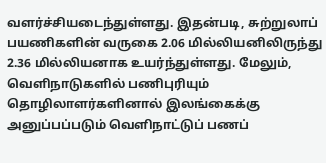வளர்ச்சியடைந்துள்ளது. இதன்படி, சுற்றுலாப் பயணிகளின் வருகை 2.06 மில்லியனிலிருந்து 2.36 மில்லியனாக உயர்ந்துள்ளது. மேலும், வெளிநாடுகளில் பணிபுரியும் தொழிலாளர்களினால் இலங்கைக்கு அனுப்பப்படும் வெளிநாட்டுப் பணப்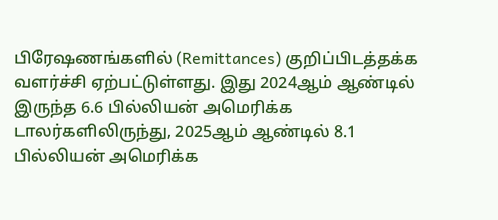பிரேஷணங்களில் (Remittances) குறிப்பிடத்தக்க வளர்ச்சி ஏற்பட்டுள்ளது. இது 2024ஆம் ஆண்டில் இருந்த 6.6 பில்லியன் அமெரிக்க டாலர்களிலிருந்து, 2025ஆம் ஆண்டில் 8.1 பில்லியன் அமெரிக்க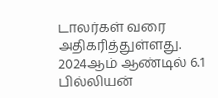டாலர்கள் வரை அதிகரித்துள்ளது.
2024ஆம் ஆண்டில் 6.1 பில்லியன்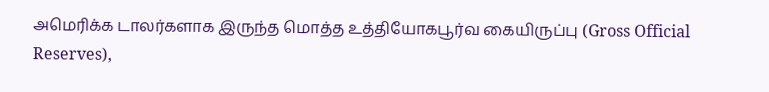அமெரிக்க டாலர்களாக இருந்த மொத்த உத்தியோகபூர்வ கையிருப்பு (Gross Official Reserves),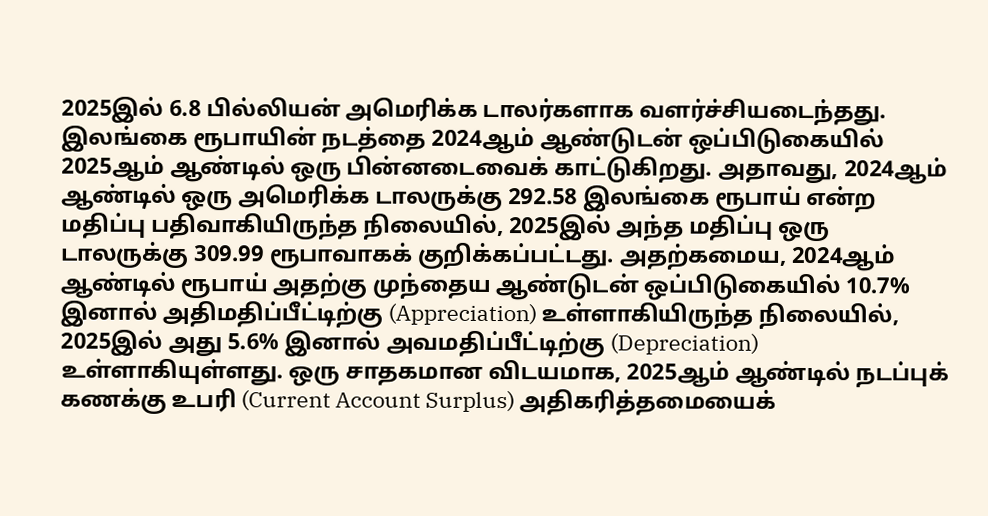2025இல் 6.8 பில்லியன் அமெரிக்க டாலர்களாக வளர்ச்சியடைந்தது. இலங்கை ரூபாயின் நடத்தை 2024ஆம் ஆண்டுடன் ஒப்பிடுகையில் 2025ஆம் ஆண்டில் ஒரு பின்னடைவைக் காட்டுகிறது. அதாவது, 2024ஆம் ஆண்டில் ஒரு அமெரிக்க டாலருக்கு 292.58 இலங்கை ரூபாய் என்ற மதிப்பு பதிவாகியிருந்த நிலையில், 2025இல் அந்த மதிப்பு ஒரு டாலருக்கு 309.99 ரூபாவாகக் குறிக்கப்பட்டது. அதற்கமைய, 2024ஆம் ஆண்டில் ரூபாய் அதற்கு முந்தைய ஆண்டுடன் ஒப்பிடுகையில் 10.7% இனால் அதிமதிப்பீட்டிற்கு (Appreciation) உள்ளாகியிருந்த நிலையில், 2025இல் அது 5.6% இனால் அவமதிப்பீட்டிற்கு (Depreciation) உள்ளாகியுள்ளது. ஒரு சாதகமான விடயமாக, 2025ஆம் ஆண்டில் நடப்புக் கணக்கு உபரி (Current Account Surplus) அதிகரித்தமையைக்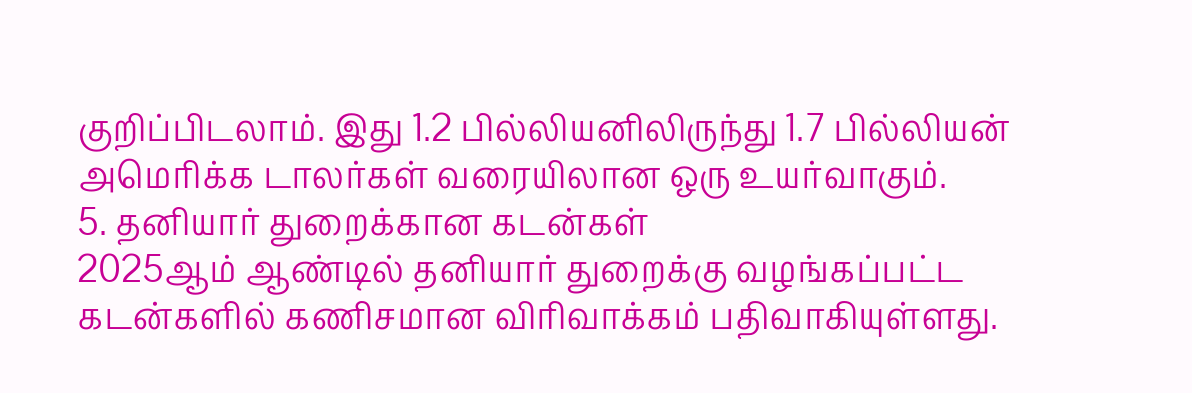குறிப்பிடலாம். இது 1.2 பில்லியனிலிருந்து 1.7 பில்லியன் அமெரிக்க டாலர்கள் வரையிலான ஒரு உயர்வாகும்.
5. தனியார் துறைக்கான கடன்கள்
2025ஆம் ஆண்டில் தனியார் துறைக்கு வழங்கப்பட்ட கடன்களில் கணிசமான விரிவாக்கம் பதிவாகியுள்ளது.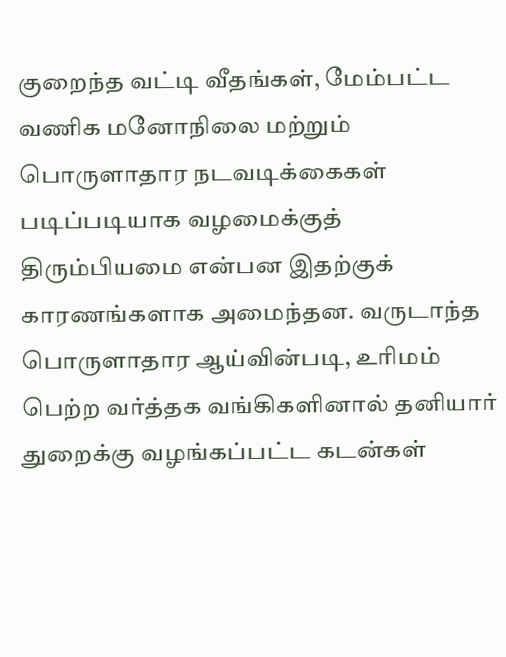குறைந்த வட்டி வீதங்கள், மேம்பட்ட வணிக மனோநிலை மற்றும் பொருளாதார நடவடிக்கைகள் படிப்படியாக வழமைக்குத் திரும்பியமை என்பன இதற்குக் காரணங்களாக அமைந்தன. வருடாந்த பொருளாதார ஆய்வின்படி, உரிமம் பெற்ற வர்த்தக வங்கிகளினால் தனியார் துறைக்கு வழங்கப்பட்ட கடன்கள்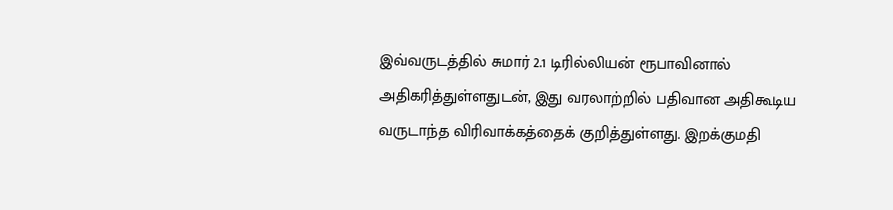இவ்வருடத்தில் சுமார் 2.1 டிரில்லியன் ரூபாவினால் அதிகரித்துள்ளதுடன், இது வரலாற்றில் பதிவான அதிகூடிய வருடாந்த விரிவாக்கத்தைக் குறித்துள்ளது. இறக்குமதி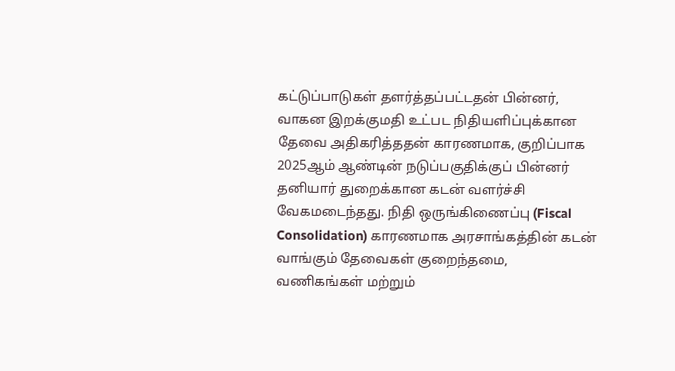கட்டுப்பாடுகள் தளர்த்தப்பட்டதன் பின்னர், வாகன இறக்குமதி உட்பட நிதியளிப்புக்கான தேவை அதிகரித்ததன் காரணமாக, குறிப்பாக 2025ஆம் ஆண்டின் நடுப்பகுதிக்குப் பின்னர் தனியார் துறைக்கான கடன் வளர்ச்சி வேகமடைந்தது. நிதி ஒருங்கிணைப்பு (Fiscal Consolidation) காரணமாக அரசாங்கத்தின் கடன் வாங்கும் தேவைகள் குறைந்தமை, வணிகங்கள் மற்றும்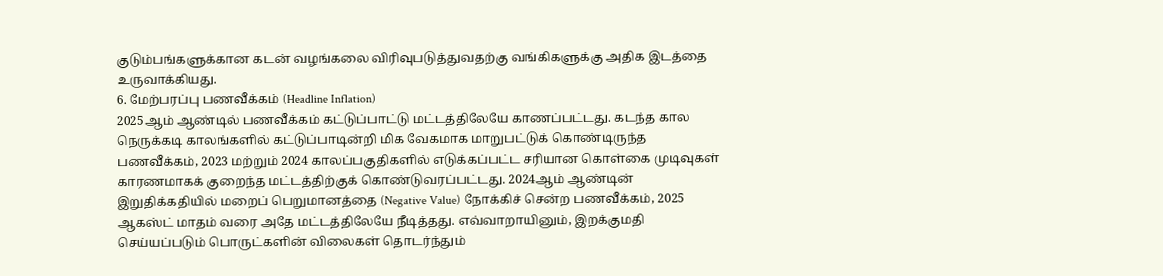குடும்பங்களுக்கான கடன் வழங்கலை விரிவுபடுத்துவதற்கு வங்கிகளுக்கு அதிக இடத்தை உருவாக்கியது.
6. மேற்பரப்பு பணவீக்கம் (Headline Inflation)
2025ஆம் ஆண்டில் பணவீக்கம் கட்டுப்பாட்டு மட்டத்திலேயே காணப்பட்டது. கடந்த கால நெருக்கடி காலங்களில் கட்டுப்பாடின்றி மிக வேகமாக மாறுபட்டுக் கொண்டிருந்த பணவீக்கம், 2023 மற்றும் 2024 காலப்பகுதிகளில் எடுக்கப்பட்ட சரியான கொள்கை முடிவுகள் காரணமாகக் குறைந்த மட்டத்திற்குக் கொண்டுவரப்பட்டது. 2024ஆம் ஆண்டின் இறுதிக்கதியில் மறைப் பெறுமானத்தை (Negative Value) நோக்கிச் சென்ற பணவீக்கம், 2025 ஆகஸ்ட் மாதம் வரை அதே மட்டத்திலேயே நீடித்தது. எவ்வாறாயினும், இறக்குமதி செய்யப்படும் பொருட்களின் விலைகள் தொடர்ந்தும்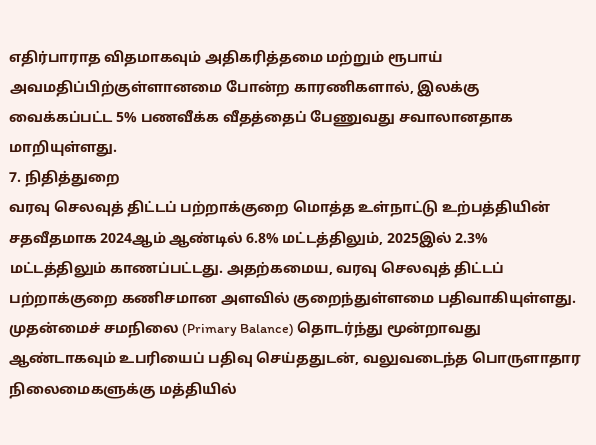எதிர்பாராத விதமாகவும் அதிகரித்தமை மற்றும் ரூபாய் அவமதிப்பிற்குள்ளானமை போன்ற காரணிகளால், இலக்கு வைக்கப்பட்ட 5% பணவீக்க வீதத்தைப் பேணுவது சவாலானதாக மாறியுள்ளது.
7. நிதித்துறை
வரவு செலவுத் திட்டப் பற்றாக்குறை மொத்த உள்நாட்டு உற்பத்தியின் சதவீதமாக 2024ஆம் ஆண்டில் 6.8% மட்டத்திலும், 2025இல் 2.3% மட்டத்திலும் காணப்பட்டது. அதற்கமைய, வரவு செலவுத் திட்டப் பற்றாக்குறை கணிசமான அளவில் குறைந்துள்ளமை பதிவாகியுள்ளது. முதன்மைச் சமநிலை (Primary Balance) தொடர்ந்து மூன்றாவது ஆண்டாகவும் உபரியைப் பதிவு செய்ததுடன், வலுவடைந்த பொருளாதார நிலைமைகளுக்கு மத்தியில்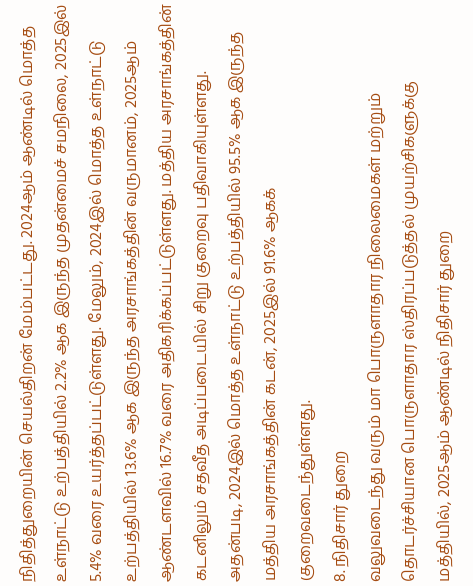நிதித்துறையின் செயல்திறன் மேம்பட்டது. 2024ஆம் ஆண்டில் மொத்த உள்நாட்டு உற்பத்தியில் 2.2% ஆக இருந்த முதன்மைச் சமநிலை, 2025இல் 5.4% வரை உயர்த்தப்பட்டுள்ளது. மேலும், 2024இல் மொத்த உள்நாட்டு உற்பத்தியில் 13.6% ஆக இருந்த அரசாங்கத்தின் வருமானம், 2025ஆம் ஆண்டளவில் 16.7% வரை அதிகரிக்கப்பட்டுள்ளது. மத்திய அரசாங்கத்தின் கடனிலும் சதவீத அடிப்படையில் சிறு குறைவு பதிவாகியுள்ளது. அதன்படி, 2024இல் மொத்த உள்நாட்டு உற்பத்தியில் 95.5% ஆக இருந்த மத்திய அரசாங்கத்தின் கடன், 2025இல் 91.6% ஆகக் குறைவடைந்துள்ளது.
8. நிதிசார் துறை
வலுவடைந்து வரும் மா பொருளாதார நிலைமைகள் மற்றும் தொடர்ச்சியான பொருளாதார ஸ்திரப்படுத்தல் முயற்சிகளுக்கு மத்தியில், 2025ஆம் ஆண்டில் நிதிசார் துறை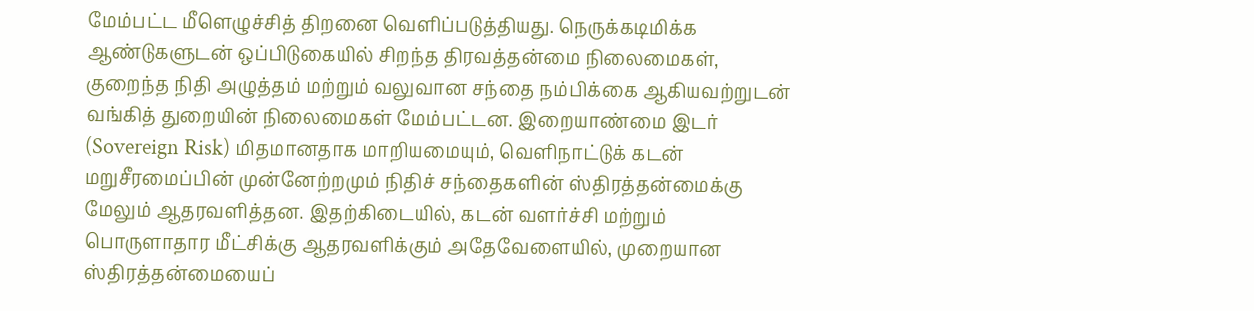மேம்பட்ட மீளெழுச்சித் திறனை வெளிப்படுத்தியது. நெருக்கடிமிக்க ஆண்டுகளுடன் ஒப்பிடுகையில் சிறந்த திரவத்தன்மை நிலைமைகள், குறைந்த நிதி அழுத்தம் மற்றும் வலுவான சந்தை நம்பிக்கை ஆகியவற்றுடன் வங்கித் துறையின் நிலைமைகள் மேம்பட்டன. இறையாண்மை இடர் (Sovereign Risk) மிதமானதாக மாறியமையும், வெளிநாட்டுக் கடன் மறுசீரமைப்பின் முன்னேற்றமும் நிதிச் சந்தைகளின் ஸ்திரத்தன்மைக்கு மேலும் ஆதரவளித்தன. இதற்கிடையில், கடன் வளர்ச்சி மற்றும் பொருளாதார மீட்சிக்கு ஆதரவளிக்கும் அதேவேளையில், முறையான ஸ்திரத்தன்மையைப்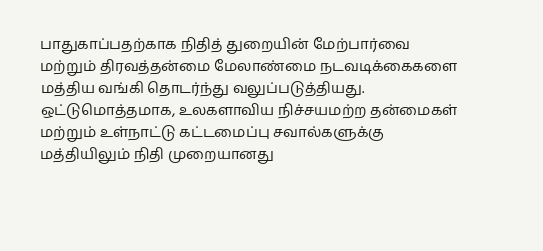பாதுகாப்பதற்காக நிதித் துறையின் மேற்பார்வை மற்றும் திரவத்தன்மை மேலாண்மை நடவடிக்கைகளை மத்திய வங்கி தொடர்ந்து வலுப்படுத்தியது. ஒட்டுமொத்தமாக, உலகளாவிய நிச்சயமற்ற தன்மைகள் மற்றும் உள்நாட்டு கட்டமைப்பு சவால்களுக்கு மத்தியிலும் நிதி முறையானது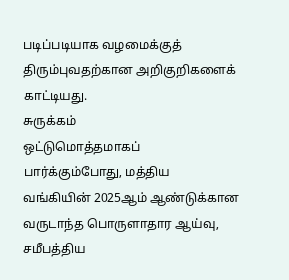படிப்படியாக வழமைக்குத் திரும்புவதற்கான அறிகுறிகளைக் காட்டியது.
சுருக்கம்
ஒட்டுமொத்தமாகப் பார்க்கும்போது, மத்திய வங்கியின் 2025ஆம் ஆண்டுக்கான வருடாந்த பொருளாதார ஆய்வு, சமீபத்திய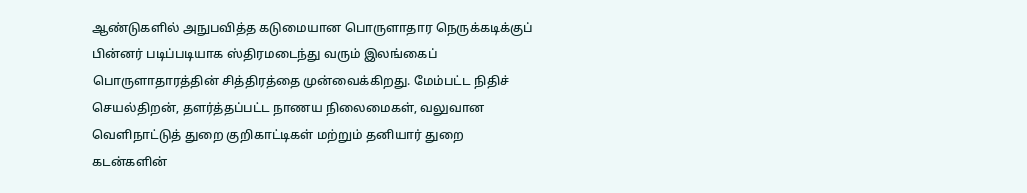ஆண்டுகளில் அநுபவித்த கடுமையான பொருளாதார நெருக்கடிக்குப் பின்னர் படிப்படியாக ஸ்திரமடைந்து வரும் இலங்கைப் பொருளாதாரத்தின் சித்திரத்தை முன்வைக்கிறது. மேம்பட்ட நிதிச் செயல்திறன், தளர்த்தப்பட்ட நாணய நிலைமைகள், வலுவான வெளிநாட்டுத் துறை குறிகாட்டிகள் மற்றும் தனியார் துறை கடன்களின்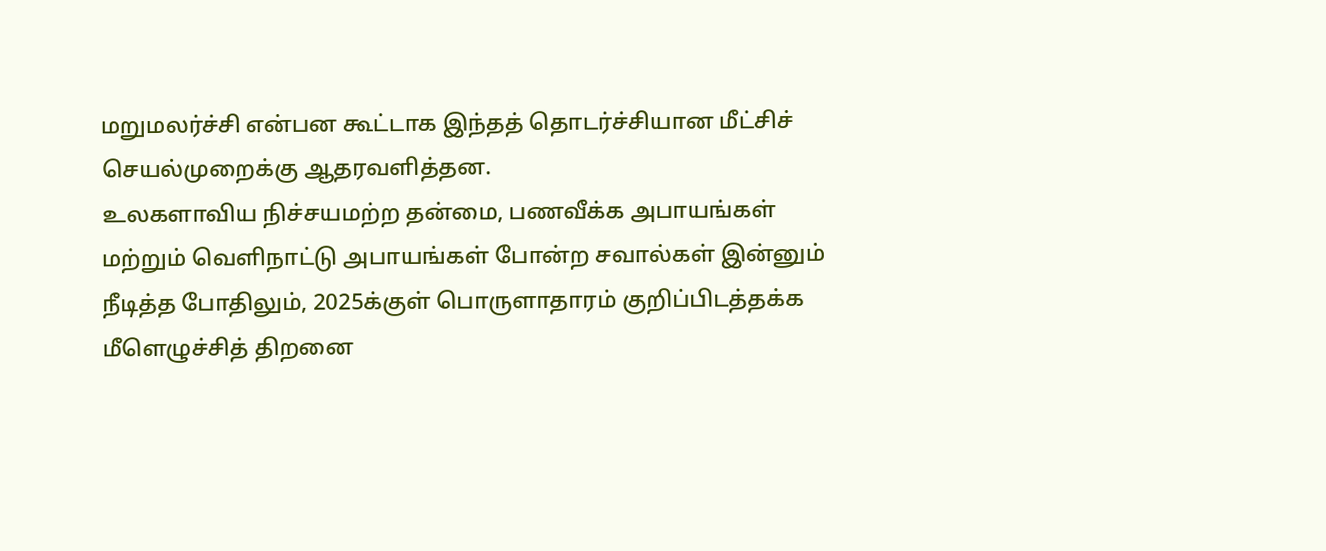மறுமலர்ச்சி என்பன கூட்டாக இந்தத் தொடர்ச்சியான மீட்சிச் செயல்முறைக்கு ஆதரவளித்தன.
உலகளாவிய நிச்சயமற்ற தன்மை, பணவீக்க அபாயங்கள் மற்றும் வெளிநாட்டு அபாயங்கள் போன்ற சவால்கள் இன்னும் நீடித்த போதிலும், 2025க்குள் பொருளாதாரம் குறிப்பிடத்தக்க மீளெழுச்சித் திறனை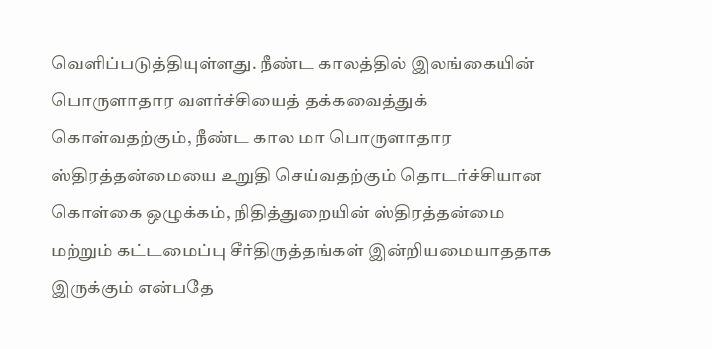வெளிப்படுத்தியுள்ளது. நீண்ட காலத்தில் இலங்கையின் பொருளாதார வளர்ச்சியைத் தக்கவைத்துக் கொள்வதற்கும், நீண்ட கால மா பொருளாதார ஸ்திரத்தன்மையை உறுதி செய்வதற்கும் தொடர்ச்சியான கொள்கை ஒழுக்கம், நிதித்துறையின் ஸ்திரத்தன்மை மற்றும் கட்டமைப்பு சீர்திருத்தங்கள் இன்றியமையாததாக இருக்கும் என்பதே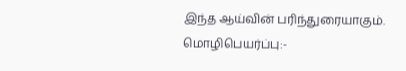இந்த ஆய்வின் பரிந்துரையாகும்.
மொழிபெயர்ப்பு:-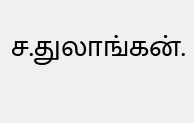ச.துலாங்கன்.